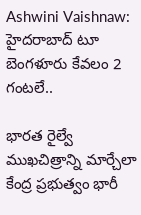Ashwini Vaishnaw: హైదరాబాద్‌ టూ బెంగళూరు కేవలం 2 గంటలే..

భారత రైల్వే ముఖచిత్రాన్ని మార్చేలా కేంద్ర ప్రభుత్వం భారీ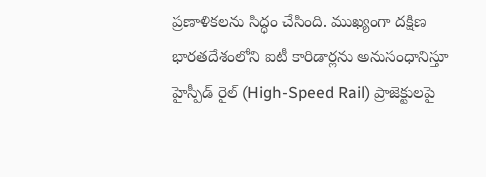ప్రణాళికలను సిద్ధం చేసింది. ముఖ్యంగా దక్షిణ భారతదేశంలోని ఐటీ కారిడార్లను అనుసంధానిస్తూ హైస్పీడ్ రైల్ (High-Speed Rail) ప్రాజెక్టులపై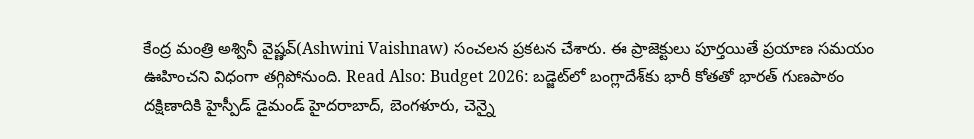కేంద్ర మంత్రి అశ్వినీ వైష్ణవ్(Ashwini Vaishnaw) సంచలన ప్రకటన చేశారు. ఈ ప్రాజెక్టులు పూర్తయితే ప్రయాణ సమయం ఊహించని విధంగా తగ్గిపోనుంది. Read Also: Budget 2026: బడ్జెట్‌లో బంగ్లాదేశ్‌కు భారీ కోతతో భారత్ గుణపాఠం దక్షిణాదికి హైస్పీడ్ డైమండ్ హైదరాబాద్, బెంగళూరు, చెన్నై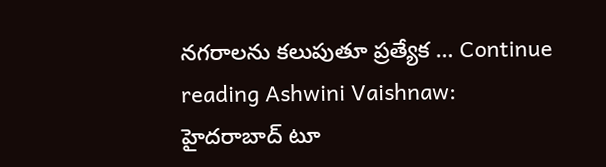నగరాలను కలుపుతూ ప్రత్యేక … Continue reading Ashwini Vaishnaw: హైదరాబాద్‌ టూ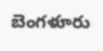బెంగళూరు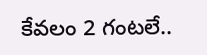కేవలం 2 గంటలే..